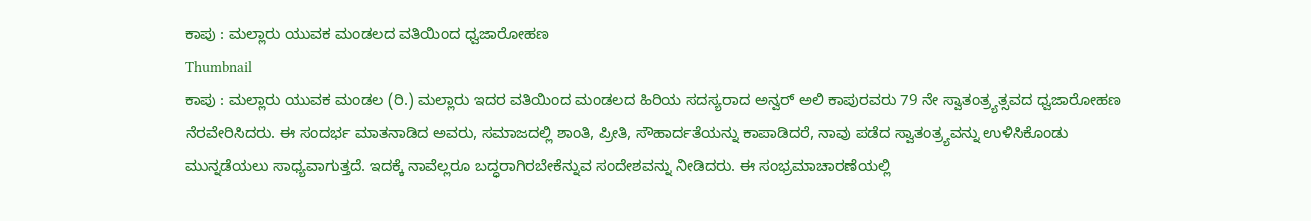ಕಾಪು‌ : ಮಲ್ಲಾರು ಯುವಕ ಮಂಡಲದ ವತಿಯಿಂದ ಧ್ವಜಾರೋಹಣ
Thumbnail
ಕಾಪು : ಮಲ್ಲಾರು ಯುವಕ ಮಂಡಲ (ರಿ.) ಮಲ್ಲಾರು ಇದರ ವತಿಯಿಂದ ಮಂಡಲದ ಹಿರಿಯ ಸದಸ್ಯರಾದ ಅನ್ವರ್ ಅಲಿ ಕಾಪುರವರು 79 ನೇ ಸ್ವಾತಂತ್ರ್ಯತ್ಸವದ ಧ್ವಜಾರೋಹಣ ನೆರವೇರಿಸಿದರು. ಈ ಸಂದರ್ಭ ಮಾತನಾಡಿದ ಅವರು, ಸಮಾಜದಲ್ಲಿ ಶಾಂತಿ, ಪ್ರೀತಿ, ಸೌಹಾರ್ದತೆಯನ್ನು ಕಾಪಾಡಿದರೆ, ನಾವು ಪಡೆದ ಸ್ವಾತಂತ್ರ್ಯವನ್ನು ಉಳಿಸಿಕೊಂಡು ಮುನ್ನಡೆಯಲು ಸಾಧ್ಯವಾಗುತ್ತದೆ. ಇದಕ್ಕೆ ನಾವೆಲ್ಲರೂ ಬದ್ಧರಾಗಿರಬೇಕೆನ್ನುವ ಸಂದೇಶವನ್ನು ನೀಡಿದರು. ಈ ಸಂಭ್ರಮಾಚಾರಣೆಯಲ್ಲಿ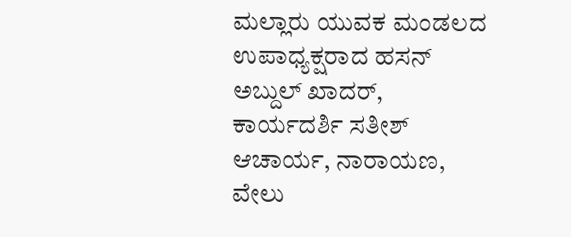ಮಲ್ಲಾರು ಯುವಕ ಮಂಡಲದ ಉಪಾಧ್ಯಕ್ಷರಾದ ಹಸನ್ ಅಬ್ದುಲ್ ಖಾದರ್, ಕಾರ್ಯದರ್ಶಿ ಸತೀಶ್ ಆಚಾರ್ಯ, ನಾರಾಯಣ, ವೇಲು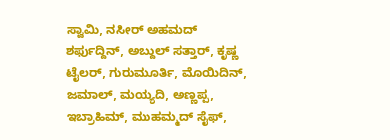ಸ್ವಾಮಿ, ನಸೀರ್ ಅಹಮದ್ ಶರ್ಫುದ್ದಿನ್, ಅಬ್ದುಲ್ ಸತ್ತಾರ್, ಕೃಷ್ಣ ಟೈಲರ್, ಗುರುಮೂರ್ತಿ, ಮೊಯಿದಿನ್, ಜಮಾಲ್, ಮಯ್ಯದಿ, ಅಣ್ಣಪ್ಪ, ಇಬ್ರಾಹಿಮ್, ಮುಹಮ್ಮದ್ ಸೈಫ್,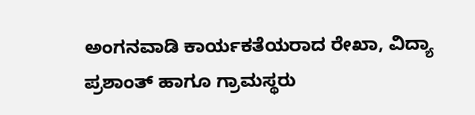ಅಂಗನವಾಡಿ ಕಾರ್ಯಕತೆಯರಾದ ರೇಖಾ, ವಿದ್ಯಾ ಪ್ರಶಾಂತ್ ಹಾಗೂ ಗ್ರಾಮಸ್ಥರು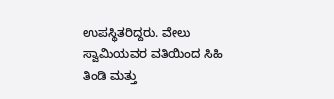ಉಪಸ್ಥಿತರಿದ್ದರು. ವೇಲು ಸ್ವಾಮಿಯವರ ವತಿಯಿಂದ ಸಿಹಿ ತಿಂಡಿ‌ ಮತ್ತು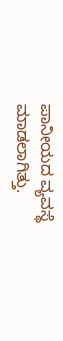ಪಾನೀಯದ ವ್ಯವಸ್ಥೆ ಮಾಡಲಾಗಿತ್ತು.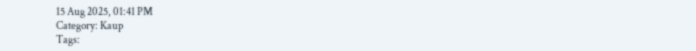15 Aug 2025, 01:41 PM
Category: Kaup
Tags: